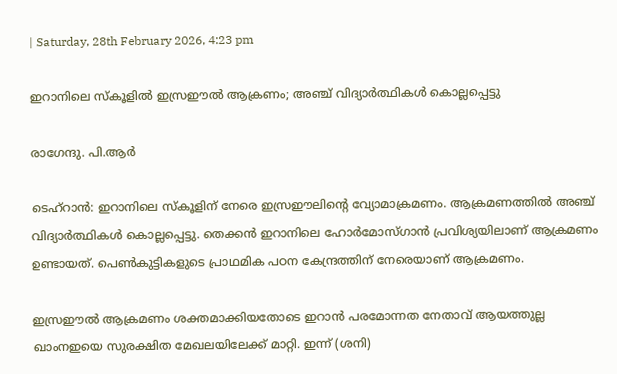| Saturday, 28th February 2026, 4:23 pm

ഇറാനിലെ സ്‌കൂളില്‍ ഇസ്രഈല്‍ ആക്രണം; അഞ്ച് വിദ്യാര്‍ത്ഥികള്‍ കൊല്ലപ്പെട്ടു

രാഗേന്ദു. പി.ആര്‍

ടെഹ്റാന്‍: ഇറാനിലെ സ്‌കൂളിന് നേരെ ഇസ്രഈലിന്റെ വ്യോമാക്രമണം. ആക്രമണത്തില്‍ അഞ്ച് വിദ്യാര്‍ത്ഥികള്‍ കൊല്ലപ്പെട്ടു. തെക്കന്‍ ഇറാനിലെ ഹോര്‍മോസ്ഗാന്‍ പ്രവിശ്യയിലാണ് ആക്രമണം ഉണ്ടായത്. പെണ്‍കുട്ടികളുടെ പ്രാഥമിക പഠന കേന്ദ്രത്തിന് നേരെയാണ് ആക്രമണം.

ഇസ്രഈല്‍ ആക്രമണം ശക്തമാക്കിയതോടെ ഇറാന്‍ പരമോന്നത നേതാവ് ആയത്തുല്ല ഖാംനഇയെ സുരക്ഷിത മേഖലയിലേക്ക് മാറ്റി. ഇന്ന് (ശനി)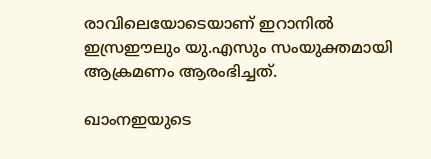രാവിലെയോടെയാണ് ഇറാനില്‍ ഇസ്രഈലും യു.എസും സംയുക്തമായി ആക്രമണം ആരംഭിച്ചത്.

ഖാംനഇയുടെ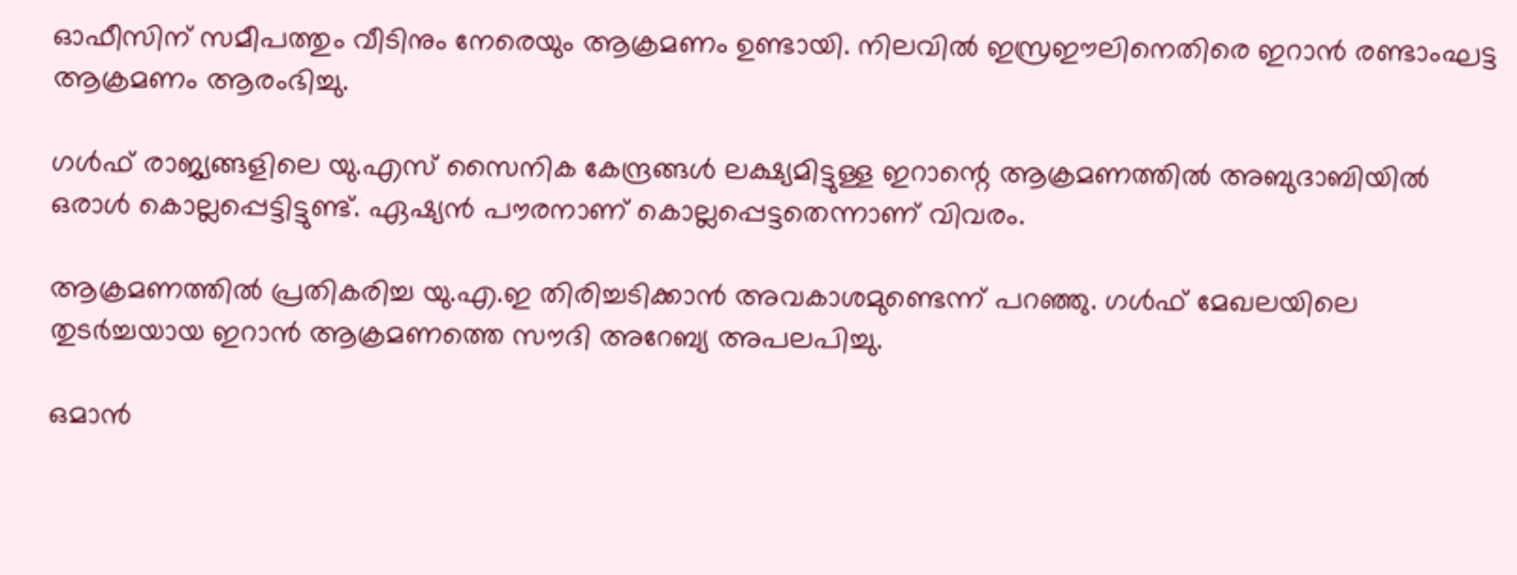ഓഫീസിന് സമീപത്തും വീടിനും നേരെയും ആക്രമണം ഉണ്ടായി. നിലവില്‍ ഇസ്രഈലിനെതിരെ ഇറാന്‍ രണ്ടാംഘട്ട ആക്രമണം ആരംഭിച്ചു.

ഗള്‍ഫ് രാജ്യങ്ങളിലെ യു.എസ് സൈനിക കേന്ദ്രങ്ങള്‍ ലക്ഷ്യമിട്ടുള്ള ഇറാന്റെ ആക്രമണത്തില്‍ അബുദാബിയില്‍ ഒരാള്‍ കൊല്ലപ്പെട്ടിട്ടുണ്ട്. ഏഷ്യന്‍ പൗരനാണ് കൊല്ലപ്പെട്ടതെന്നാണ് വിവരം.

ആക്രമണത്തില്‍ പ്രതികരിച്ച യു.എ.ഇ തിരിച്ചടിക്കാന്‍ അവകാശമുണ്ടെന്ന് പറഞ്ഞു. ഗള്‍ഫ് മേഖലയിലെ തുടര്‍ച്ചയായ ഇറാന്‍ ആക്രമണത്തെ സൗദി അറേബ്യ അപലപിച്ചു.

ഒമാന്‍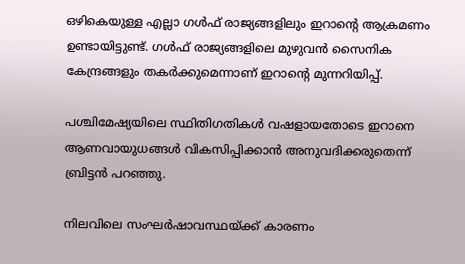ഒഴികെയുള്ള എല്ലാ ഗള്‍ഫ് രാജ്യങ്ങളിലും ഇറാന്റെ ആക്രമണം ഉണ്ടായിട്ടുണ്ട്. ഗള്‍ഫ് രാജ്യങ്ങളിലെ മുഴുവന്‍ സൈനിക കേന്ദ്രങ്ങളും തകര്‍ക്കുമെന്നാണ് ഇറാന്റെ മുന്നറിയിപ്പ്.

പശ്ചിമേഷ്യയിലെ സ്ഥിതിഗതികള്‍ വഷളായതോടെ ഇറാനെ ആണവായുധങ്ങള്‍ വികസിപ്പിക്കാന്‍ അനുവദിക്കരുതെന്ന് ബ്രിട്ടന്‍ പറഞ്ഞു.

നിലവിലെ സംഘര്‍ഷാവസ്ഥയ്ക്ക് കാരണം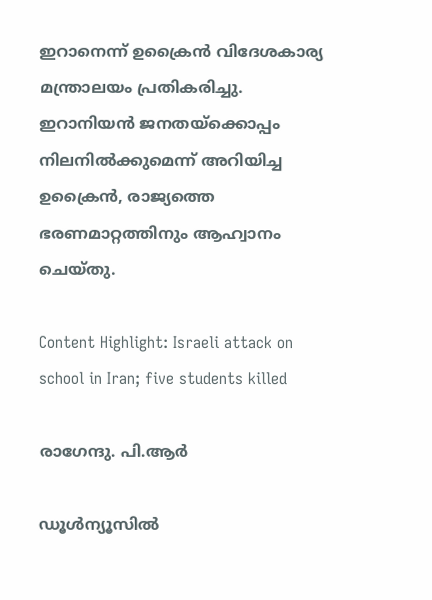ഇറാനെന്ന് ഉക്രൈന്‍ വിദേശകാര്യ മന്ത്രാലയം പ്രതികരിച്ചു. ഇറാനിയന്‍ ജനതയ്ക്കൊപ്പം നിലനില്‍ക്കുമെന്ന് അറിയിച്ച ഉക്രൈന്‍, രാജ്യത്തെ ഭരണമാറ്റത്തിനും ആഹ്വാനം ചെയ്തു.

Content Highlight: Israeli attack on school in Iran; five students killed

രാഗേന്ദു. പി.ആര്‍

ഡൂള്‍ന്യൂസില്‍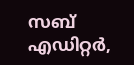സബ് എഡിറ്റര്‍,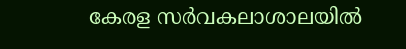കേരള സര്‍വകലാശാലയില്‍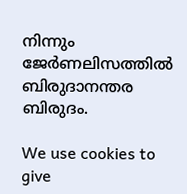നിന്നും ജേര്‍ണലിസത്തില്‍ ബിരുദാനന്തര ബിരുദം.

We use cookies to give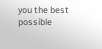you the best possible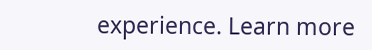experience. Learn more